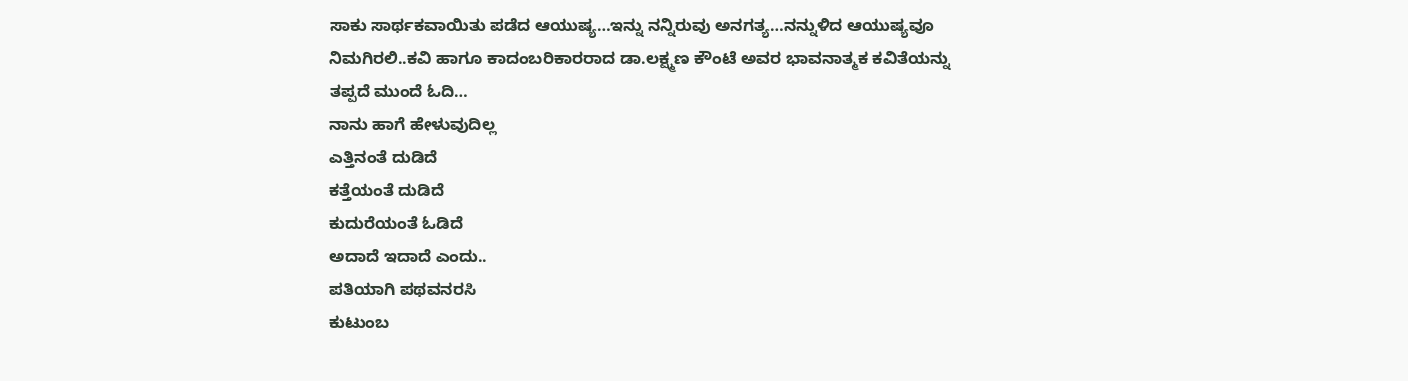ಸಾಕು ಸಾರ್ಥಕವಾಯಿತು ಪಡೆದ ಆಯುಷ್ಯ…ಇನ್ನು ನನ್ನಿರುವು ಅನಗತ್ಯ…ನನ್ನುಳಿದ ಆಯುಷ್ಯವೂ ನಿಮಗಿರಲಿ..ಕವಿ ಹಾಗೂ ಕಾದಂಬರಿಕಾರರಾದ ಡಾ.ಲಕ್ಷ್ಮಣ ಕೌಂಟೆ ಅವರ ಭಾವನಾತ್ಮಕ ಕವಿತೆಯನ್ನು ತಪ್ಪದೆ ಮುಂದೆ ಓದಿ…
ನಾನು ಹಾಗೆ ಹೇಳುವುದಿಲ್ಲ
ಎತ್ತಿನಂತೆ ದುಡಿದೆ
ಕತ್ತೆಯಂತೆ ದುಡಿದೆ
ಕುದುರೆಯಂತೆ ಓಡಿದೆ
ಅದಾದೆ ಇದಾದೆ ಎಂದು..
ಪತಿಯಾಗಿ ಪಥವನರಸಿ
ಕುಟುಂಬ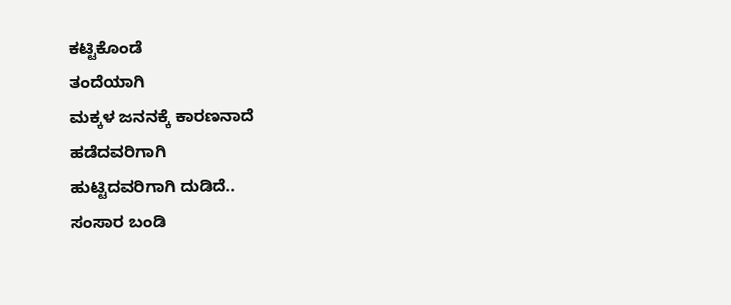ಕಟ್ಟಿಕೊಂಡೆ
ತಂದೆಯಾಗಿ
ಮಕ್ಕಳ ಜನನಕ್ಕೆ ಕಾರಣನಾದೆ
ಹಡೆದವರಿಗಾಗಿ
ಹುಟ್ಟಿದವರಿಗಾಗಿ ದುಡಿದೆ..
ಸಂಸಾರ ಬಂಡಿ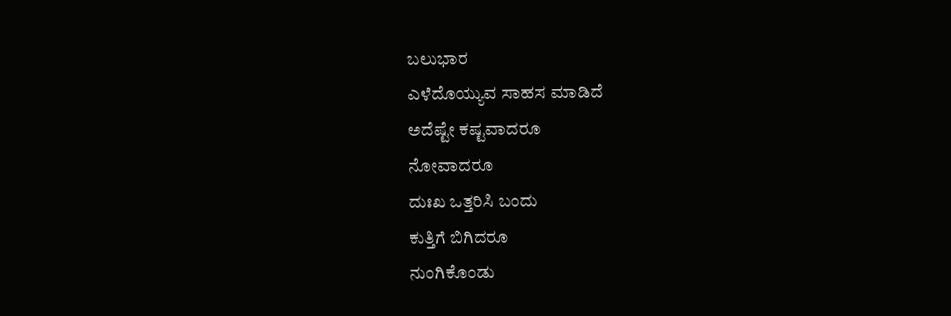ಬಲುಭಾರ
ಎಳೆದೊಯ್ಯುವ ಸಾಹಸ ಮಾಡಿದೆ
ಅದೆಷ್ಟೇ ಕಷ್ಟವಾದರೂ
ನೋವಾದರೂ
ದುಃಖ ಒತ್ತರಿಸಿ ಬಂದು
ಕುತ್ತಿಗೆ ಬಿಗಿದರೂ
ನುಂಗಿಕೊಂಡು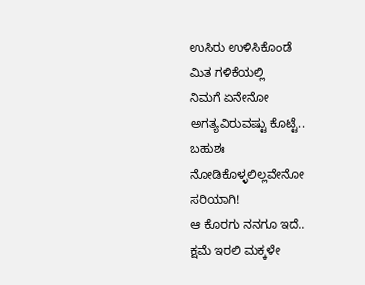ಉಸಿರು ಉಳಿಸಿಕೊಂಡೆ
ಮಿತ ಗಳಿಕೆಯಲ್ಲಿ
ನಿಮಗೆ ಏನೇನೋ
ಅಗತ್ಯವಿರುವಷ್ಟು ಕೊಟ್ಟೆ..
ಬಹುಶಃ
ನೋಡಿಕೊಳ್ಳಲಿಲ್ಲವೇನೋ
ಸರಿಯಾಗಿ!
ಆ ಕೊರಗು ನನಗೂ ಇದೆ..
ಕ್ಷಮೆ ಇರಲಿ ಮಕ್ಕಳೇ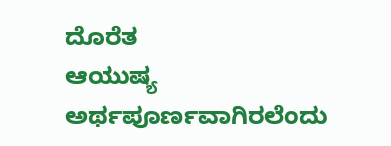ದೊರೆತ
ಆಯುಷ್ಯ ಅರ್ಥಪೂರ್ಣವಾಗಿರಲೆಂದು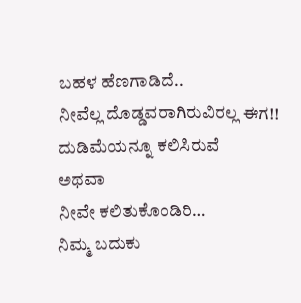ಬಹಳ ಹೆಣಗಾಡಿದೆ..
ನೀವೆಲ್ಲ ದೊಡ್ಡವರಾಗಿರುವಿರಲ್ಲ ಈಗ!!
ದುಡಿಮೆಯನ್ನೂ ಕಲಿಸಿರುವೆ
ಅಥವಾ
ನೀವೇ ಕಲಿತುಕೊಂಡಿರಿ…
ನಿಮ್ಮ ಬದುಕು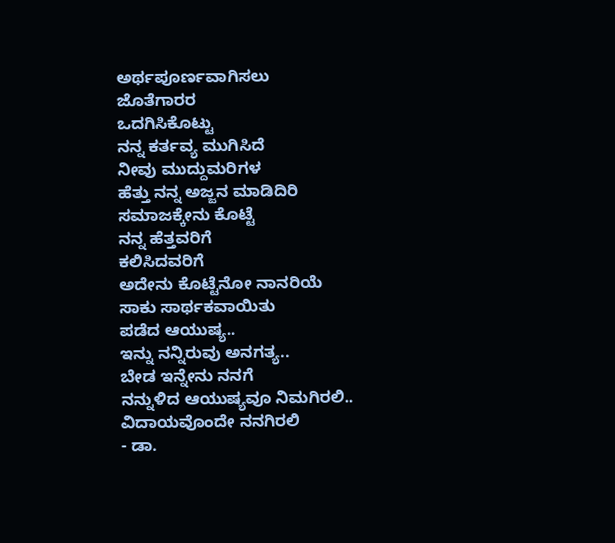ಅರ್ಥಪೂರ್ಣವಾಗಿಸಲು
ಜೊತೆಗಾರರ
ಒದಗಿಸಿಕೊಟ್ಟು
ನನ್ನ ಕರ್ತವ್ಯ ಮುಗಿಸಿದೆ
ನೀವು ಮುದ್ದುಮರಿಗಳ
ಹೆತ್ತು ನನ್ನ ಅಜ್ಜನ ಮಾಡಿದಿರಿ
ಸಮಾಜಕ್ಕೇನು ಕೊಟ್ಟೆ
ನನ್ನ ಹೆತ್ತವರಿಗೆ
ಕಲಿಸಿದವರಿಗೆ
ಅದೇನು ಕೊಟ್ಟೆನೋ ನಾನರಿಯೆ
ಸಾಕು ಸಾರ್ಥಕವಾಯಿತು
ಪಡೆದ ಆಯುಷ್ಯ..
ಇನ್ನು ನನ್ನಿರುವು ಅನಗತ್ಯ..
ಬೇಡ ಇನ್ನೇನು ನನಗೆ
ನನ್ನುಳಿದ ಆಯುಷ್ಯವೂ ನಿಮಗಿರಲಿ..
ವಿದಾಯವೊಂದೇ ನನಗಿರಲಿ
- ಡಾ.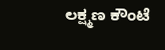ಲಕ್ಷ್ಮಣ ಕೌಂಟೆ